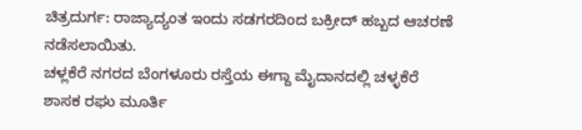ಚಿತ್ರದುರ್ಗ: ರಾಜ್ಯಾದ್ಯಂತ ಇಂದು ಸಡಗರದಿಂದ ಬಕ್ರೀದ್ ಹಬ್ಬದ ಆಚರಣೆ ನಡೆಸಲಾಯಿತು.
ಚಳ್ಲಕೆರೆ ನಗರದ ಬೆಂಗಳೂರು ರಸ್ತೆಯ ಈಗ್ದಾ ಮೈದಾನದಲ್ಲಿ ಚಳ್ಳಕೆರೆ ಶಾಸಕ ರಘು ಮೂರ್ತಿ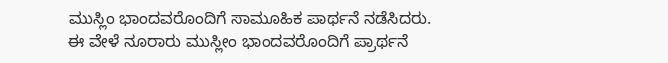ಮುಸ್ಲಿಂ ಭಾಂದವರೊಂದಿಗೆ ಸಾಮೂಹಿಕ ಪಾರ್ಥನೆ ನಡೆಸಿದರು.
ಈ ವೇಳೆ ನೂರಾರು ಮುಸ್ಲೀಂ ಭಾಂದವರೊಂದಿಗೆ ಪ್ರಾರ್ಥನೆ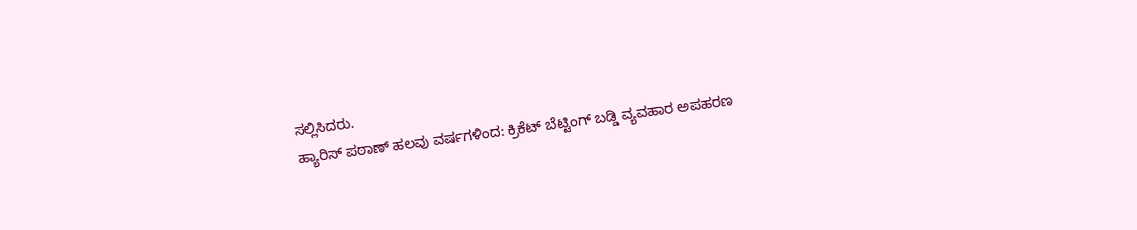ಸಲ್ಲಿಸಿದರು.
ಹ್ಯಾರಿಸ್ ಪಠಾಣ್ ಹಲವು ವರ್ಷಗಳಿಂದ: ಕ್ರಿಕೆಟ್ ಬೆಟ್ಟಿಂಗ್ ಬಡ್ಡಿ ವ್ಯವಹಾರ ಅಪಹರಣ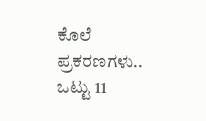ಕೊಲೆ ಪ್ರಕರಣಗಳು.. ಒಟ್ಟು 11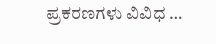ಪ್ರಕರಣಗಳು ವಿವಿಧ …